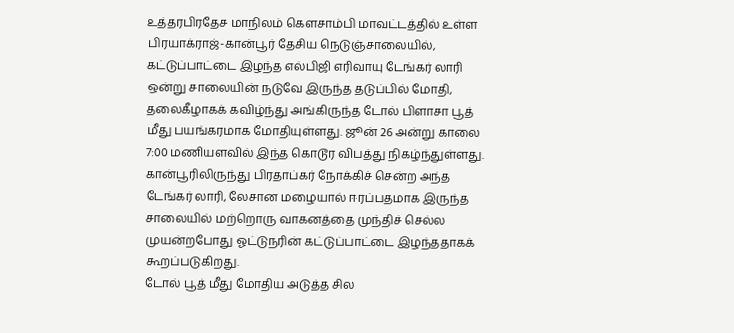உத்தரபிரதேச மாநிலம் கௌசாம்பி மாவட்டத்தில் உள்ள பிரயாக்ராஜ்-கான்பூர் தேசிய நெடுஞ்சாலையில், கட்டுப்பாட்டை இழந்த எல்பிஜி எரிவாயு டேங்கர் லாரி ஒன்று சாலையின் நடுவே இருந்த தடுப்பில் மோதி, தலைகீழாகக் கவிழ்ந்து அங்கிருந்த டோல் பிளாசா பூத் மீது பயங்கரமாக மோதியுள்ளது. ஜூன் 26 அன்று காலை 7:00 மணியளவில் இந்த கொடூர விபத்து நிகழ்ந்துள்ளது. கான்பூரிலிருந்து பிரதாப்கர் நோக்கிச் சென்ற அந்த டேங்கர் லாரி, லேசான மழையால் ஈரப்பதமாக இருந்த சாலையில் மற்றொரு வாகனத்தை முந்திச் செல்ல முயன்றபோது ஓட்டுநரின் கட்டுப்பாட்டை இழந்ததாகக் கூறப்படுகிறது.
டோல் பூத் மீது மோதிய அடுத்த சில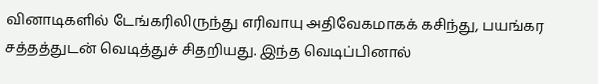வினாடிகளில் டேங்கரிலிருந்து எரிவாயு அதிவேகமாகக் கசிந்து, பயங்கர சத்தத்துடன் வெடித்துச் சிதறியது. இந்த வெடிப்பினால்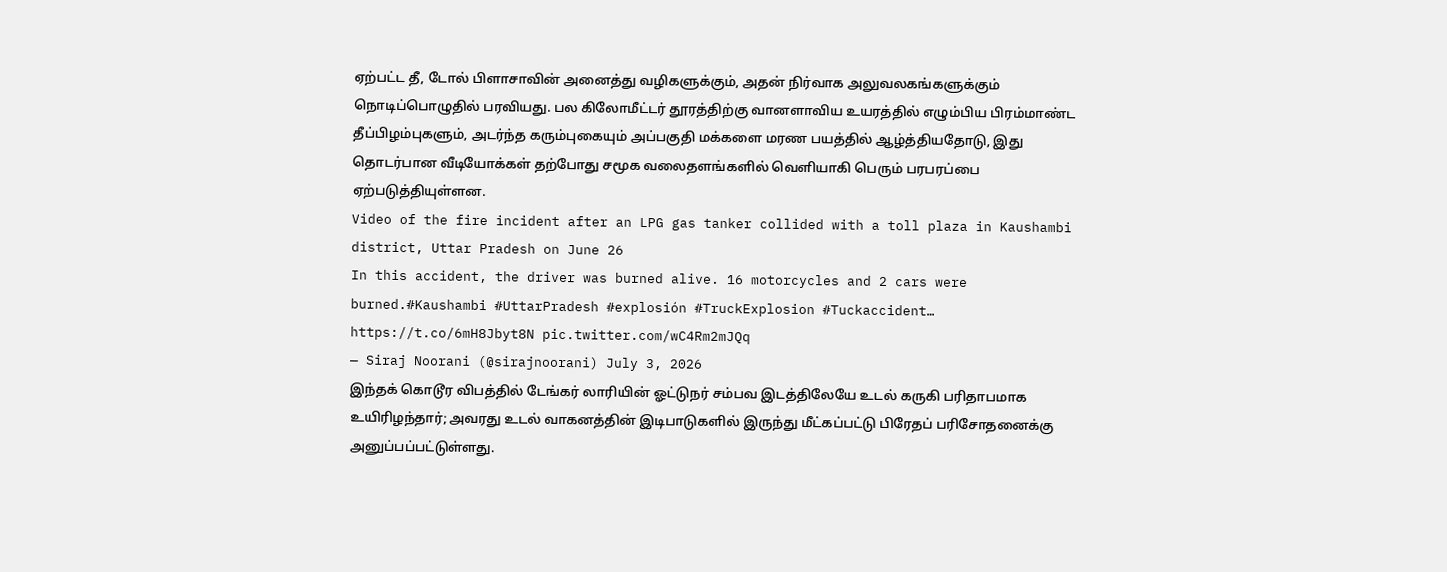ஏற்பட்ட தீ, டோல் பிளாசாவின் அனைத்து வழிகளுக்கும், அதன் நிர்வாக அலுவலகங்களுக்கும் நொடிப்பொழுதில் பரவியது. பல கிலோமீட்டர் தூரத்திற்கு வானளாவிய உயரத்தில் எழும்பிய பிரம்மாண்ட தீப்பிழம்புகளும், அடர்ந்த கரும்புகையும் அப்பகுதி மக்களை மரண பயத்தில் ஆழ்த்தியதோடு, இது தொடர்பான வீடியோக்கள் தற்போது சமூக வலைதளங்களில் வெளியாகி பெரும் பரபரப்பை ஏற்படுத்தியுள்ளன.
Video of the fire incident after an LPG gas tanker collided with a toll plaza in Kaushambi district, Uttar Pradesh on June 26
In this accident, the driver was burned alive. 16 motorcycles and 2 cars were burned.#Kaushambi #UttarPradesh #explosión #TruckExplosion #Tuckaccident… https://t.co/6mH8Jbyt8N pic.twitter.com/wC4Rm2mJQq
— Siraj Noorani (@sirajnoorani) July 3, 2026
இந்தக் கொடூர விபத்தில் டேங்கர் லாரியின் ஓட்டுநர் சம்பவ இடத்திலேயே உடல் கருகி பரிதாபமாக உயிரிழந்தார்; அவரது உடல் வாகனத்தின் இடிபாடுகளில் இருந்து மீட்கப்பட்டு பிரேதப் பரிசோதனைக்கு அனுப்பப்பட்டுள்ளது.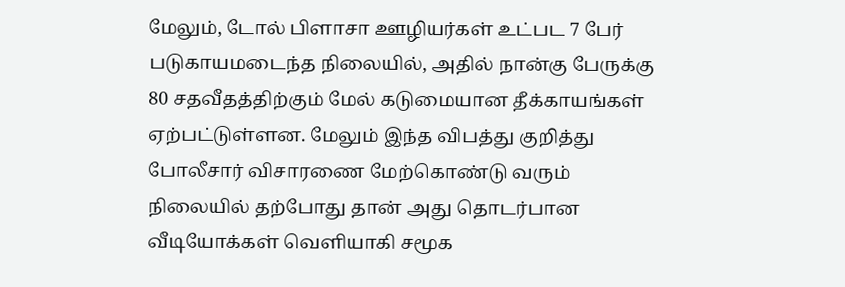மேலும், டோல் பிளாசா ஊழியர்கள் உட்பட 7 பேர் படுகாயமடைந்த நிலையில், அதில் நான்கு பேருக்கு 80 சதவீதத்திற்கும் மேல் கடுமையான தீக்காயங்கள் ஏற்பட்டுள்ளன. மேலும் இந்த விபத்து குறித்து போலீசார் விசாரணை மேற்கொண்டு வரும் நிலையில் தற்போது தான் அது தொடர்பான வீடியோக்கள் வெளியாகி சமூக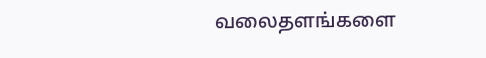வலைதளங்களை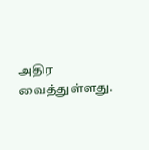அதிர வைத்துள்ளது.